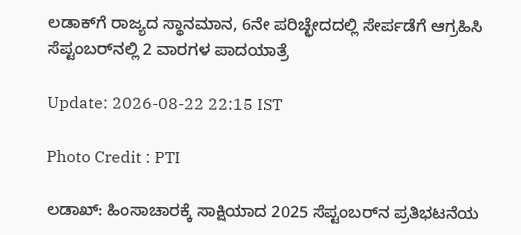ಲಡಾಕ್‌ಗೆ ರಾಜ್ಯದ ಸ್ಥಾನಮಾನ, 6ನೇ ಪರಿಚ್ಛೇದದಲ್ಲಿ ಸೇರ್ಪಡೆಗೆ ಆಗ್ರಹಿಸಿ ಸೆಪ್ಟಂಬರ್‌ನಲ್ಲಿ 2 ವಾರಗಳ ಪಾದಯಾತ್ರೆ

Update: 2026-08-22 22:15 IST

Photo Credit : PTI

ಲಡಾಖ್: ಹಿಂಸಾಚಾರಕ್ಕೆ ಸಾಕ್ಷಿಯಾದ 2025 ಸೆಪ್ಟಂಬರ್‌ನ ಪ್ರತಿಭಟನೆಯ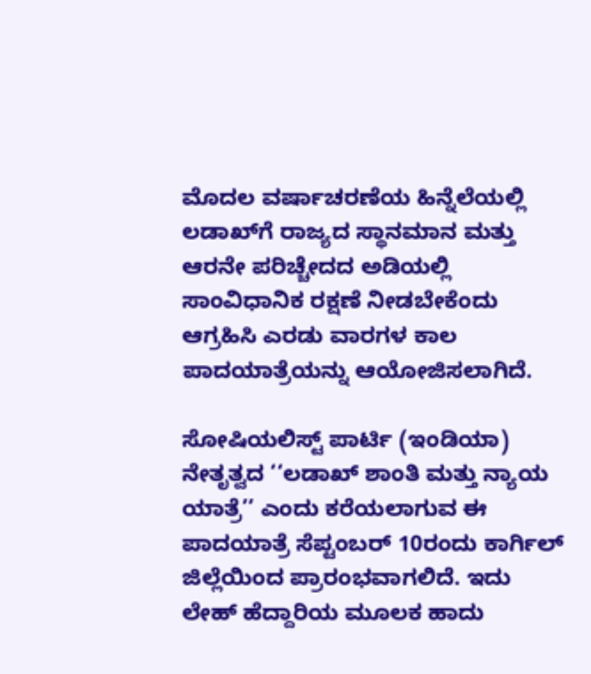ಮೊದಲ ವರ್ಷಾಚರಣೆಯ ಹಿನ್ನೆಲೆಯಲ್ಲಿ ಲಡಾಖ್‌ಗೆ ರಾಜ್ಯದ ಸ್ಥಾನಮಾನ ಮತ್ತು ಆರನೇ ಪರಿಚ್ಚೇದದ ಅಡಿಯಲ್ಲಿ ಸಾಂವಿಧಾನಿಕ ರಕ್ಷಣೆ ನೀಡಬೇಕೆಂದು ಆಗ್ರಹಿಸಿ ಎರಡು ವಾರಗಳ ಕಾಲ ಪಾದಯಾತ್ರೆಯನ್ನು ಆಯೋಜಿಸಲಾಗಿದೆ.

ಸೋಷಿಯಲಿಸ್ಟ್ ಪಾರ್ಟಿ (ಇಂಡಿಯಾ) ನೇತೃತ್ವದ ‘‘ಲಡಾಖ್ ಶಾಂತಿ ಮತ್ತು ನ್ಯಾಯ ಯಾತ್ರೆ’’ ಎಂದು ಕರೆಯಲಾಗುವ ಈ ಪಾದಯಾತ್ರೆ ಸೆಪ್ಟಂಬರ್ 10ರಂದು ಕಾರ್ಗಿಲ್ ಜಿಲ್ಲೆಯಿಂದ ಪ್ರಾರಂಭವಾಗಲಿದೆ. ಇದು ಲೇಹ್ ಹೆದ್ದಾರಿಯ ಮೂಲಕ ಹಾದು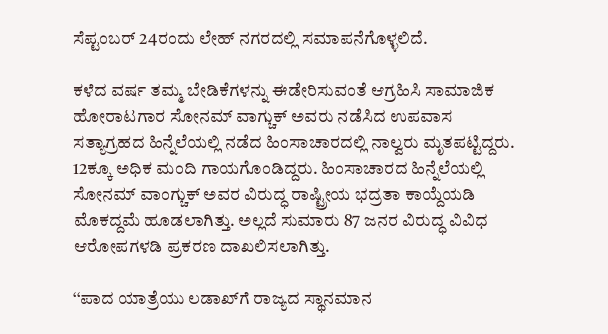ಸೆಪ್ಟಂಬರ್ 24ರಂದು ಲೇಹ್ ನಗರದಲ್ಲಿ ಸಮಾಪನೆಗೊಳ್ಳಲಿದೆ.

ಕಳೆದ ವರ್ಷ ತಮ್ಮ ಬೇಡಿಕೆಗಳನ್ನು ಈಡೇರಿಸುವಂತೆ ಆಗ್ರಹಿಸಿ ಸಾಮಾಜಿಕ ಹೋರಾಟಗಾರ ಸೋನಮ್ ವಾಗ್ಚುಕ್ ಅವರು ನಡೆಸಿದ ಉಪವಾಸ ಸತ್ಯಾಗ್ರಹದ ಹಿನ್ನೆಲೆಯಲ್ಲಿ ನಡೆದ ಹಿಂಸಾಚಾರದಲ್ಲಿ ನಾಲ್ವರು ಮೃತಪಟ್ಟಿದ್ದರು. 12ಕ್ಕೂ ಅಧಿಕ ಮಂದಿ ಗಾಯಗೊಂಡಿದ್ದರು. ಹಿಂಸಾಚಾರದ ಹಿನ್ನೆಲೆಯಲ್ಲಿ ಸೋನಮ್ ವಾಂಗ್ಚುಕ್ ಅವರ ವಿರುದ್ಧ ರಾಷ್ಟ್ರೀಯ ಭದ್ರತಾ ಕಾಯ್ದೆಯಡಿ ಮೊಕದ್ದಮೆ ಹೂಡಲಾಗಿತ್ತು. ಅಲ್ಲದೆ ಸುಮಾರು 87 ಜನರ ವಿರುದ್ಧ ವಿವಿಧ ಆರೋಪಗಳಡಿ ಪ್ರಕರಣ ದಾಖಲಿಸಲಾಗಿತ್ತು.

‘‘ಪಾದ ಯಾತ್ರೆಯು ಲಡಾಖ್‌ಗೆ ರಾಜ್ಯದ ಸ್ಥಾನಮಾನ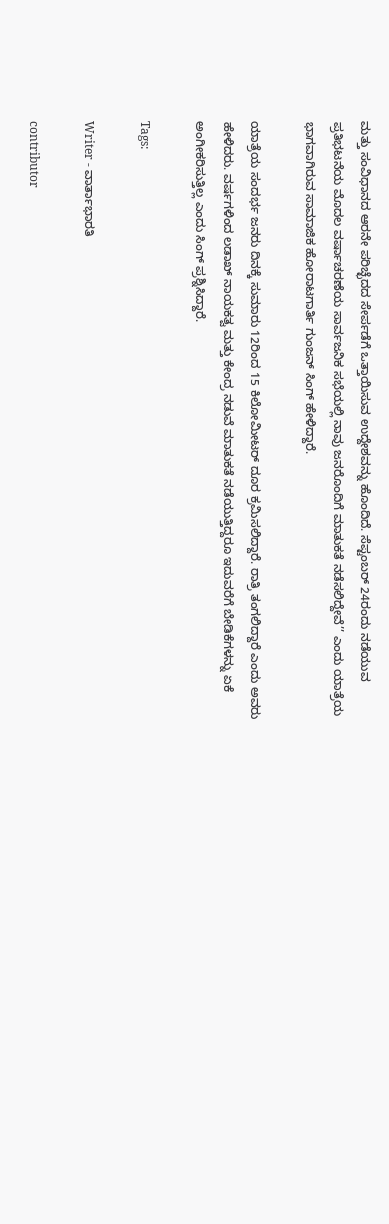ಮತ್ತು ಸಂವಿಧಾನದ ಆರನೇ ಪರಿಚ್ಛೆದದ ಸೇರ್ಪಡೆಗೆ ಒತ್ತಾಯಿಸುವ ಉದ್ದೇಶವನ್ನು ಹೊಂದಿದೆ. ಸೆಪ್ಟಂಬರ್ 24ರಂದು ನಡೆಯುವ ಪ್ರತಿಭಟನೆಯ ಮೊದಲ ವರ್ಷಾಚರಣೆಯ ಸಾರ್ವಜನಿಕ ಸಭೆಯಲ್ಲಿ ನಾವು ಜನರೊಂದಿಗೆ ಮಾತುಕತೆ ನಡೆಸಲಿದ್ದೇವೆ’’ ಎಂದು ಯಾತ್ರೆಯ ಭಾಗವಾಗಿರುವ ಸಾಮಾಜಿಕ ಹೋರಾಟಗಾರ್ತಿ ಗುಂಜನ್ ಸಿಂಗ್ ಹೇಳಿದ್ದಾರೆ.

ಯಾತ್ರೆಯ ಸಂದರ್ಭ ಜನರು ದಿನಕ್ಕೆ ಸುಮಾರು 12ರಿಂದ 15 ಕಿಲೋಮೀಟರ್ ದೂರ ಕ್ರಮಿಸಲಿದ್ದಾರೆ. ರಾತ್ರಿ ತಂಗಲಿದ್ದಾರೆ ಎಂದು ಅವರು ಹೇಳಿದರು. ವರ್ಷಗಳಿಂದ ಲಡಾಖ್ ನಾಯಕತ್ವ ಮತ್ತು ಕೇಂದ್ರ ನಡುವೆ ಮಾತುಕತೆ ನಡೆಯುತ್ತಿದ್ದರೂ ಇದುವರೆಗೆ ಬೇಡಿಕೆಗಳನ್ನು ಏಕೆ ಅಂಗೀಕರಿಸುತ್ತಿಲ್ಲ ಎಂದು ಸಿಂಗ್ ಪ್ರಶ್ನಿಸಿದ್ದಾರೆ.

Tags:

Writer - ವಾರ್ತಾಭಾರತಿ

contributor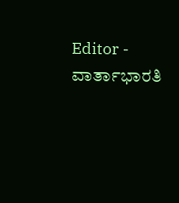Editor - ವಾರ್ತಾಭಾರತಿ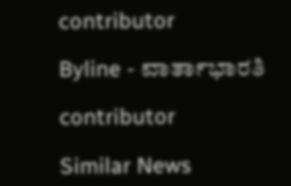contributor

Byline - ವಾರ್ತಾಭಾರತಿ

contributor

Similar News